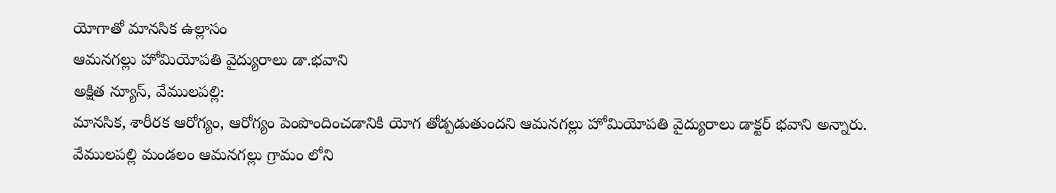యోగాతో మానసిక ఉల్లాసం
ఆమనగల్లు హోమియోపతి వైద్యురాలు డా.భవాని
అక్షిత న్యూస్, వేములపల్లి:
మానసిక, శారీరక ఆరోగ్యం, ఆరోగ్యం పెంపొందించడానికి యోగ తోడ్పడుతుందని ఆమనగల్లు హోమియోపతి వైద్యురాలు డాక్టర్ భవాని అన్నారు. వేములపల్లి మండలం ఆమనగల్లు గ్రామం లోని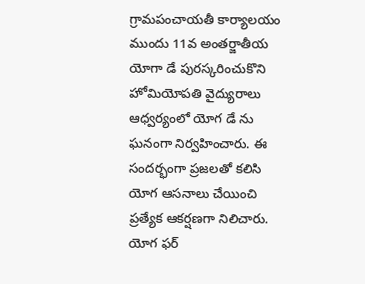గ్రామపంచాయతీ కార్యాలయం ముందు 11వ అంతర్జాతీయ యోగా డే పురస్కరించుకొని హోమియోపతి వైద్యురాలు ఆధ్వర్యంలో యోగ డే ను ఘనంగా నిర్వహించారు. ఈ సందర్భంగా ప్రజలతో కలిసి యోగ ఆసనాలు చేయించి ప్రత్యేక ఆకర్షణగా నిలిచారు. యోగ ఫర్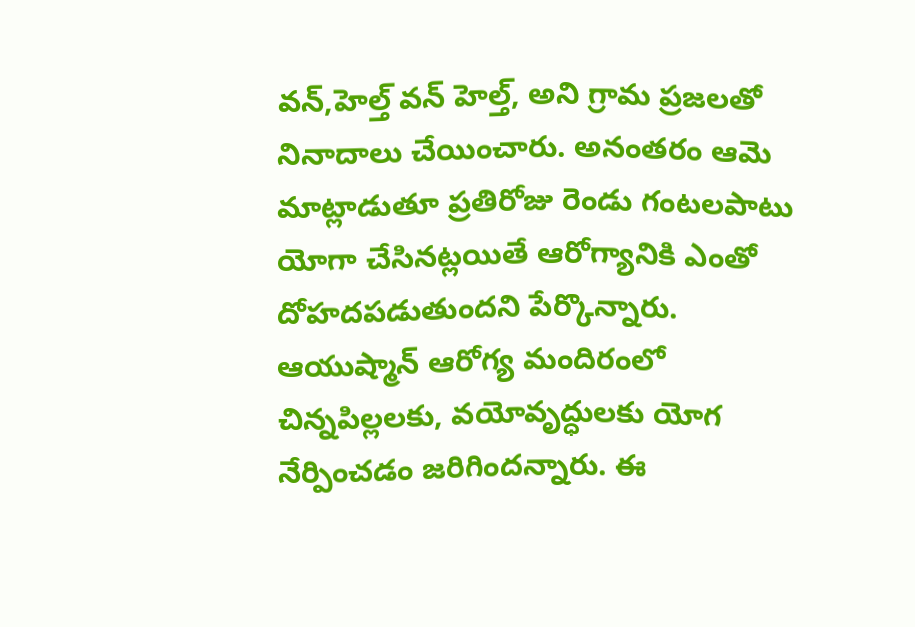వన్,హెల్త్ వన్ హెల్త్, అని గ్రామ ప్రజలతో నినాదాలు చేయించారు. అనంతరం ఆమె మాట్లాడుతూ ప్రతిరోజు రెండు గంటలపాటు యోగా చేసినట్లయితే ఆరోగ్యానికి ఎంతో దోహదపడుతుందని పేర్కొన్నారు. ఆయుష్మాన్ ఆరోగ్య మందిరంలో చిన్నపిల్లలకు, వయోవృద్ధులకు యోగ నేర్పించడం జరిగిందన్నారు. ఈ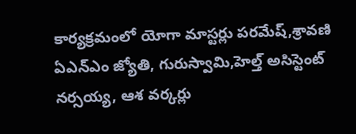కార్యక్రమంలో యోగా మాస్టర్లు పరమేష్,శ్రావణి ఏఎన్ఎం జ్యోతి, గురుస్వామి,హెల్త్ అసిస్టెంట్ నర్సయ్య, ఆశ వర్కర్లు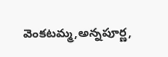వెంకటమ్మ,అన్నపూర్ణ,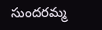సుందరమ్మ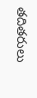తదితరులు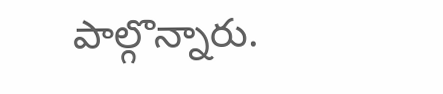పాల్గొన్నారు.